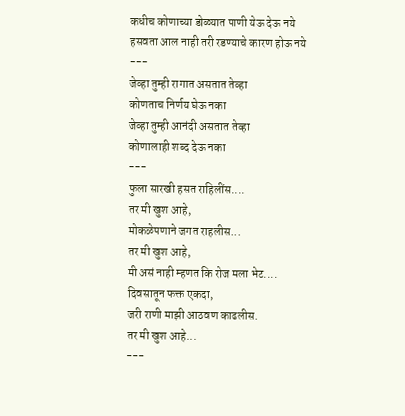कधीच कोणाच्या डोळ्यात पाणी येऊ देऊ नये
हसवता आल नाही तरी रडण्याचे कारण होऊ नये
---
जेव्हा तुम्ही रागात असतात तेव्हा
कोणताच निर्णय घेऊ नका
जेव्हा तुम्ही आनंदी असतात तेव्हा
कोणालाही शब्द देऊ नका
---
फुला सारखी हसत राहिलींस....
तर मी खुश आहे,
मोकळेपणाने जगत राहलीस...
तर मी खुश आहे,
मी असं नाही म्हणत कि रोज मला भेट....
दिवसातून फक्त एकदा,
जरी राणी माझी आठवण काढलीस.
तर मी खुश आहे...
---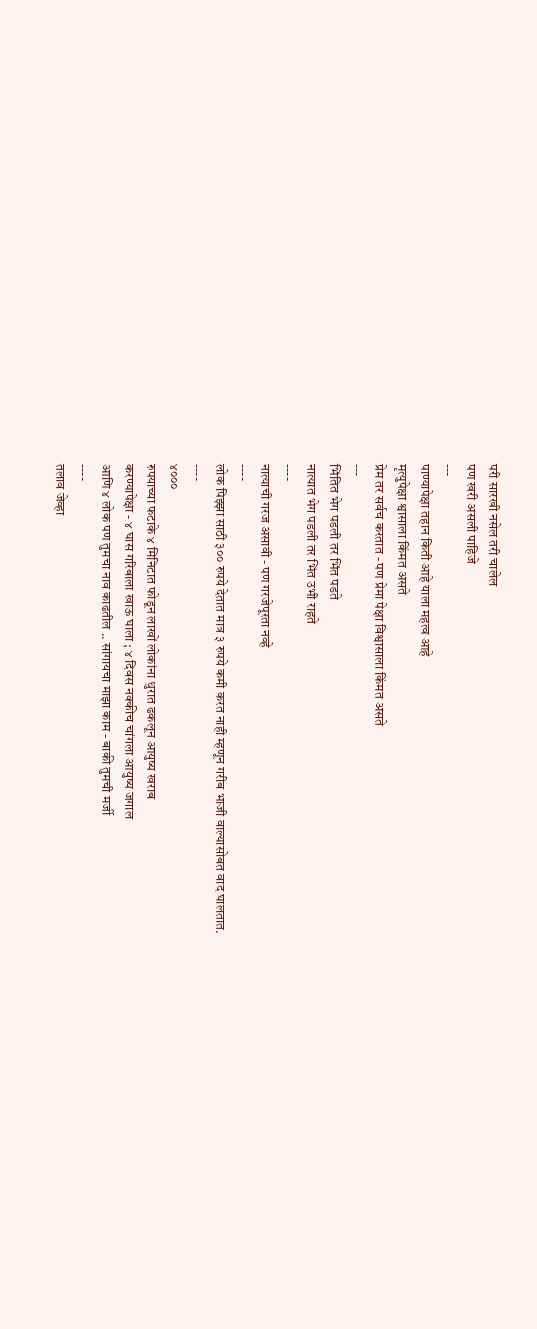परी सारखी नसेल तरी चालेल
पण खरी असली पाहिजे
---
पाण्यापेक्षा तहान किती आहे याला महत्व आहे
मृत्युपेक्षा श्वासाला किंमत असते
प्रेम तर सर्वच करतात - पण प्रेमा पेक्षा विश्वासाला किंमत असते
---
भिंतित भेग पडली तर भिंत पडते
नात्यात भेग पडली तर भिंत उभी राहते
----
नात्याची गरज असावी - पण गरजेपूरता नव्हे
----
लोक पिझ्झा साठी ३०० रुपये देतात मात्र ३ रुपये कमी करत नाही म्हणून गरीब भाजी वाल्यासोबत वाद घालतात.
----
४०००
रुपयाच्या फटाके ४ मिनिटात फोडून लाखों लोकांना धुरात ढकलून आयुष्य खराब
करण्यापेक्षा - ४ घास गरिबाला खाऊ घाला ; ४ दिवस नक्कीच चांगला आयुष्य जगाल
आणि ४ लोक पण तुमचा नाव काढतील .. सांगायचा माझा काम - बाकी तुमची मर्जी
----
तलाव जेव्हा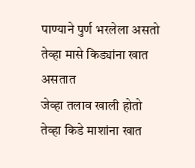पाण्याने पुर्ण भरलेला असतो तेव्हा मासे किड्यांना खात असतात
जेव्हा तलाव खाली होतो तेव्हा किडे माशांना खात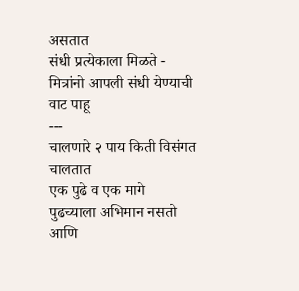असतात
संधी प्रत्येकाला मिळते - मित्रांनो आपली संधी येण्याची वाट पाहू
---
चालणारे २ पाय किती विसंगत चालतात
एक पुढे व एक मागे
पुढच्याला अभिमान नसतो आणि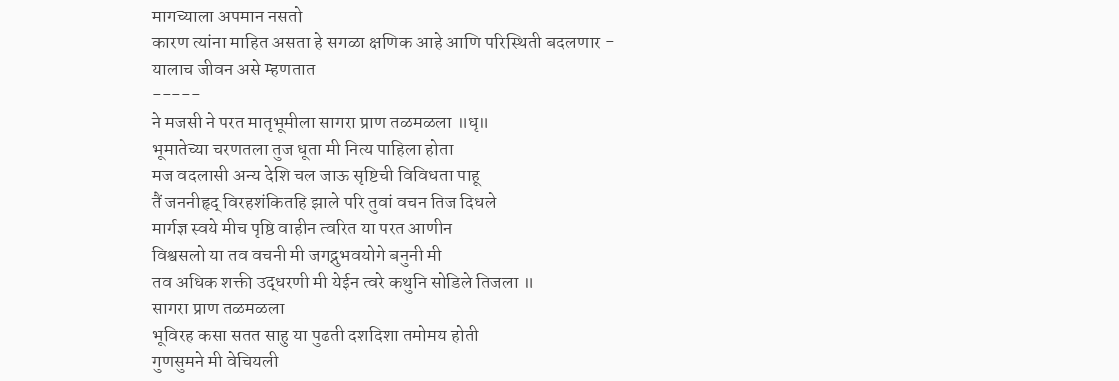मागच्याला अपमान नसतो
कारण त्यांना माहित असता हे सगळा क्षणिक आहे आणि परिस्थिती बदलणार - यालाच जीवन असे म्हणतात
-----
ने मजसी ने परत मातृभूमीला सागरा प्राण तळमळला ॥धृ॥
भूमातेच्या चरणतला तुज धूता मी नित्य पाहिला होता
मज वदलासी अन्य देशि चल जाऊ सृष्टिची विविधता पाहू
तैं जननीहृद् विरहशंकितहि झाले परि तुवां वचन तिज दिधले
मार्गज्ञ स्वये मीच पृष्ठि वाहीन त्वरित या परत आणीन
विश्वसलो या तव वचनी मी जगद्नुभवयोगे बनुनी मी
तव अधिक शक्ती उद्धरणी मी येईन त्वरे कथुनि सोडिले तिजला ॥
सागरा प्राण तळमळला
भूविरह कसा सतत साहु या पुढती दशदिशा तमोमय होती
गुणसुमने मी वेचियली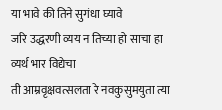या भावे की तिने सुगंधा घ्यावे
जरि उद्धरणी व्यय न तिच्या हो साचा हा व्यर्थ भार विद्येचा
ती आम्रवृक्षवत्सलता रे नवकुसुमयुता त्या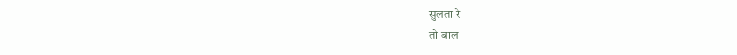सुलता रे
तो बाल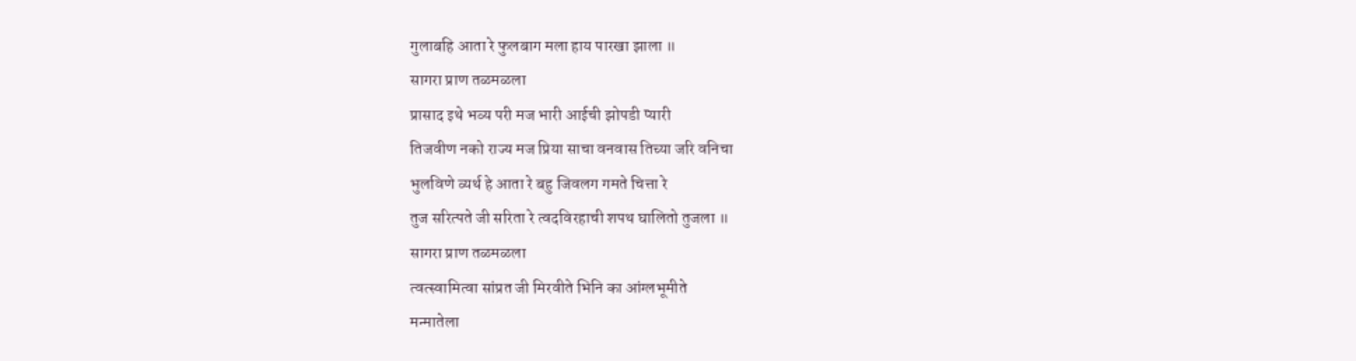गुलाबहि आता रे फुलबाग मला हाय पारखा झाला ॥
सागरा प्राण तळमळला
प्रासाद इथे भव्य परी मज भारी आईची झोपडी प्यारी
तिजवीण नको राज्य मज प्रिया साचा वनवास तिच्या जरि वनिचा
भुलविणे व्यर्थ हे आता रे बहु जिवलग गमते चित्ता रे
तुज सरित्पते जी सरिता रे त्वदविरहाची शपथ घालितो तुजला ॥
सागरा प्राण तळमळला
त्वत्स्वामित्वा सांप्रत जी मिरवीते भिनि का आंग्लभूमीते
मन्मातेला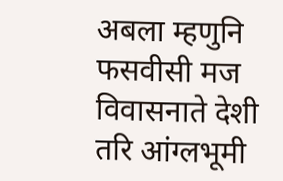अबला म्हणुनि फसवीसी मज विवासनाते देशी
तरि आंग्लभूमी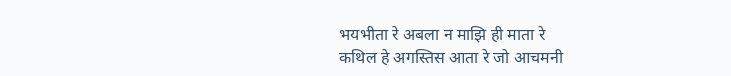भयभीता रे अबला न माझि ही माता रे
कथिल हे अगस्तिस आता रे जो आचमनी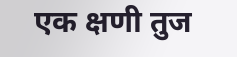एक क्षणी तुज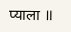प्याला ॥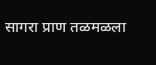सागरा प्राण तळमळला